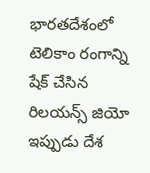భారతదేశంలో టెలికాం రంగాన్ని షేక్ చేసిన రిలయన్స్ జియో ఇప్పుడు దేశ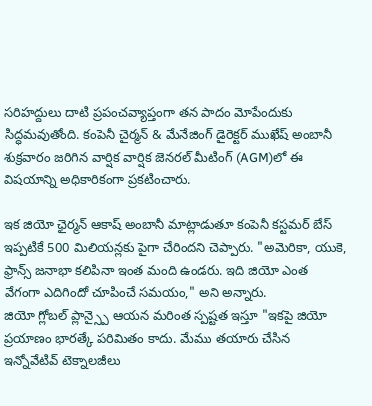సరిహద్దులు దాటి ప్రపంచవ్యాప్తంగా తన పాదం మోపేందుకు సిద్ధమవుతోంది. కంపెనీ చైర్మన్ & మేనేజింగ్ డైరెక్టర్ ముఖేష్ అంబానీ శుక్రవారం జరిగిన వార్షిక వార్షిక జెనరల్ మీటింగ్ (AGM)లో ఈ విషయాన్ని అధికారికంగా ప్రకటించారు.

ఇక జియో ఛైర్మన్ ఆకాష్ అంబానీ మాట్లాడుతూ కంపెనీ కస్టమర్ బేస్ ఇప్పటికే 500 మిలియన్లకు పైగా చేరిందని చెప్పారు. "అమెరికా, యుకె, ఫ్రాన్స్ జనాభా కలిపినా ఇంత మంది ఉండరు. ఇది జియో ఎంత వేగంగా ఎదిగిందో చూపించే సమయం," అని అన్నారు.
జియో గ్లోబల్ ప్లాన్స్పై ఆయన మరింత స్పష్టత ఇస్తూ "ఇకపై జియో ప్రయాణం భారత్కే పరిమితం కాదు. మేము తయారు చేసిన ఇన్నోవేటివ్ టెక్నాలజీలు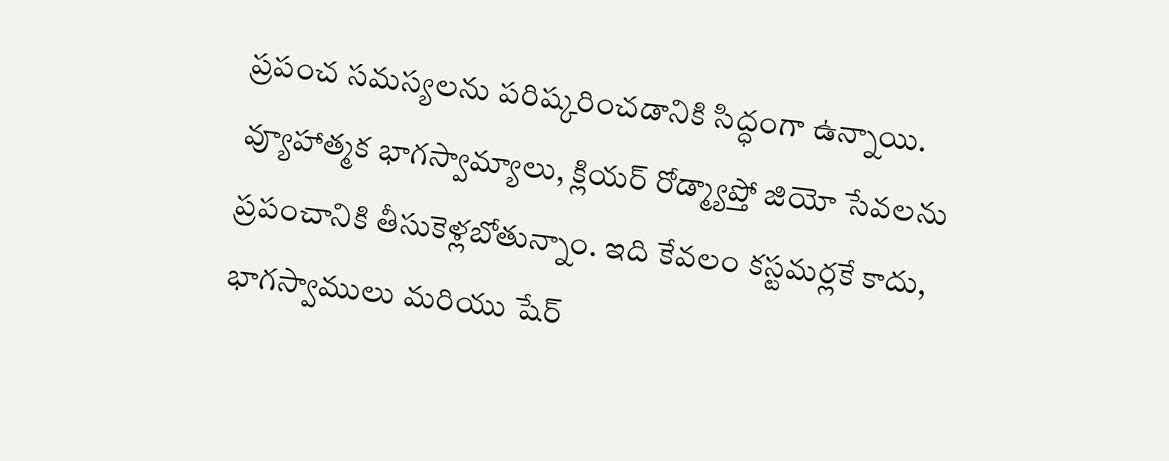ప్రపంచ సమస్యలను పరిష్కరించడానికి సిద్ధంగా ఉన్నాయి. వ్యూహాత్మక భాగస్వామ్యాలు, క్లియర్ రోడ్మ్యాప్తో జియో సేవలను ప్రపంచానికి తీసుకెళ్లబోతున్నాం. ఇది కేవలం కస్టమర్లకే కాదు, భాగస్వాములు మరియు షేర్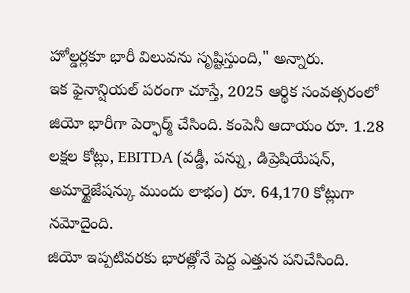హోల్డర్లకూ భారీ విలువను సృష్టిస్తుంది," అన్నారు.
ఇక ఫైనాన్షియల్ పరంగా చూస్తే, 2025 ఆర్థిక సంవత్సరంలో జియో భారీగా పెర్ఫార్మ్ చేసింది. కంపెనీ ఆదాయం రూ. 1.28 లక్షల కోట్లు, EBITDA (వడ్డీ, పన్ను, డిప్రెషియేషన్, అమార్టైజేషన్కు ముందు లాభం) రూ. 64,170 కోట్లుగా నమోదైంది.
జియో ఇప్పటివరకు భారత్లోనే పెద్ద ఎత్తున పనిచేసింది.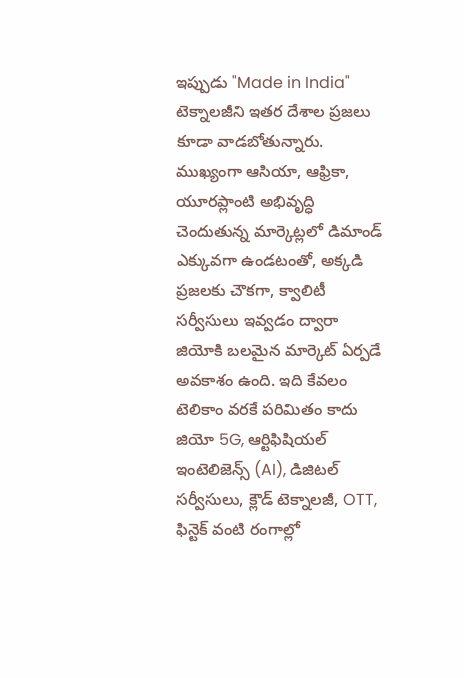ఇప్పుడు "Made in India" టెక్నాలజీని ఇతర దేశాల ప్రజలు కూడా వాడబోతున్నారు. ముఖ్యంగా ఆసియా, ఆఫ్రికా, యూరప్లాంటి అభివృద్ధి చెందుతున్న మార్కెట్లలో డిమాండ్ ఎక్కువగా ఉండటంతో, అక్కడి ప్రజలకు చౌకగా, క్వాలిటీ సర్వీసులు ఇవ్వడం ద్వారా జియోకి బలమైన మార్కెట్ ఏర్పడే అవకాశం ఉంది. ఇది కేవలం టెలికాం వరకే పరిమితం కాదు జియో 5G, ఆర్టిఫిషియల్ ఇంటెలిజెన్స్ (AI), డిజిటల్ సర్వీసులు, క్లౌడ్ టెక్నాలజీ, OTT, ఫిన్టెక్ వంటి రంగాల్లో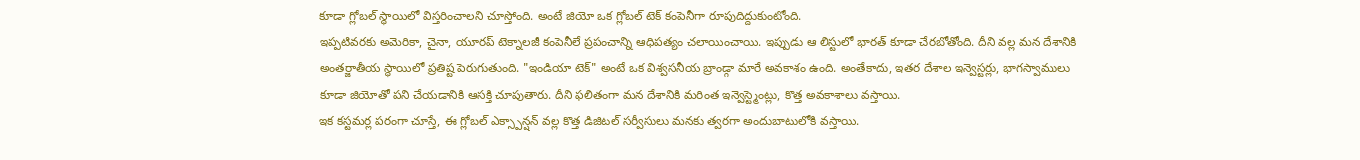కూడా గ్లోబల్ స్థాయిలో విస్తరించాలని చూస్తోంది. అంటే జియో ఒక గ్లోబల్ టెక్ కంపెనీగా రూపుదిద్దుకుంటోంది.
ఇప్పటివరకు అమెరికా, చైనా, యూరప్ టెక్నాలజీ కంపెనీలే ప్రపంచాన్ని ఆధిపత్యం చలాయించాయి. ఇప్పుడు ఆ లిస్టులో భారత్ కూడా చేరబోతోంది. దీని వల్ల మన దేశానికి అంతర్జాతీయ స్థాయిలో ప్రతిష్ట పెరుగుతుంది. "ఇండియా టెక్" అంటే ఒక విశ్వసనీయ బ్రాండ్గా మారే అవకాశం ఉంది. అంతేకాదు, ఇతర దేశాల ఇన్వెస్టర్లు, భాగస్వాములు కూడా జియోతో పని చేయడానికి ఆసక్తి చూపుతారు. దీని ఫలితంగా మన దేశానికి మరింత ఇన్వెస్ట్మెంట్లు, కొత్త అవకాశాలు వస్తాయి.
ఇక కస్టమర్ల పరంగా చూస్తే, ఈ గ్లోబల్ ఎక్స్పాన్షన్ వల్ల కొత్త డిజిటల్ సర్వీసులు మనకు త్వరగా అందుబాటులోకి వస్తాయి.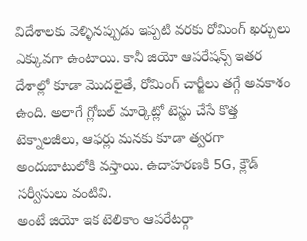విదేశాలకు వెళ్ళినప్పుడు ఇప్పటి వరకు రోమింగ్ ఖర్చులు ఎక్కువగా ఉంటాయి. కానీ జియో ఆపరేషన్స్ ఇతర దేశాల్లో కూడా మొదలైతే, రోమింగ్ చార్జీలు తగ్గే అవకాశం ఉంది. అలాగే గ్లోబల్ మార్కెట్లో టెస్టు చేసే కొత్త టెక్నాలజీలు, ఆఫర్లు మనకు కూడా త్వరగా అందుబాటులోకి వస్తాయి. ఉదాహరణకి 5G, క్లౌడ్ సర్వీసులు వంటివి.
అంటే జియో ఇక టెలికాం ఆపరేటర్గా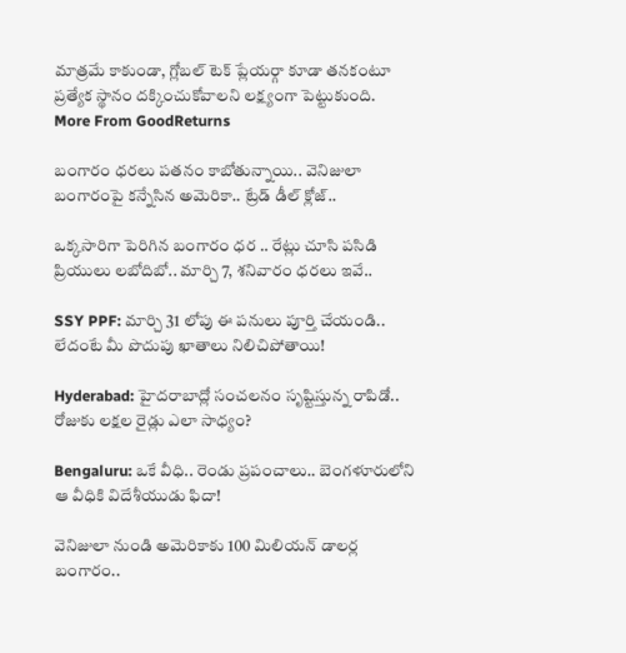మాత్రమే కాకుండా, గ్లోబల్ టెక్ ప్లేయర్గా కూడా తనకంటూ ప్రత్యేక స్థానం దక్కించుకోవాలని లక్ష్యంగా పెట్టుకుంది.
More From GoodReturns

బంగారం ధరలు పతనం కాబోతున్నాయి.. వెనిజులా బంగారంపై కన్నేసిన అమెరికా.. ట్రేడ్ డీల్ క్లోజ్..

ఒక్కసారిగా పెరిగిన బంగారం ధర .. రేట్లు చూసి పసిడి ప్రియులు లబోదిబో.. మార్చి 7, శనివారం ధరలు ఇవే..

SSY PPF: మార్చి 31 లోపు ఈ పనులు పూర్తి చేయండి.. లేదంటే మీ పొదుపు ఖాతాలు నిలిచిపోతాయి!

Hyderabad: హైదరాబాద్లో సంచలనం సృష్టిస్తున్న రాపిడో.. రోజుకు లక్షల రైడ్లు ఎలా సాధ్యం?

Bengaluru: ఒకే వీధి.. రెండు ప్రపంచాలు.. బెంగళూరులోని ఆ వీధికి విదేశీయుడు ఫిదా!

వెనిజులా నుండి అమెరికాకు 100 మిలియన్ డాలర్ల బంగారం..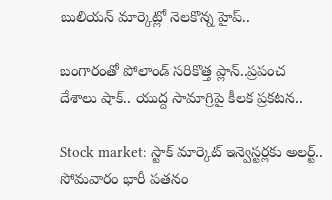బులియన్ మార్కెట్లో నెలకొన్న హైప్..

బంగారంతో పోలాండ్ సరికొత్త ప్లాన్..ప్రపంచ దేశాలు షాక్.. యుద్ద సామాగ్రిపై కీలక ప్రకటన..

Stock market: స్టాక్ మార్కెట్ ఇన్వెస్టర్లకు అలర్ట్.. సోమవారం భారీ పతనం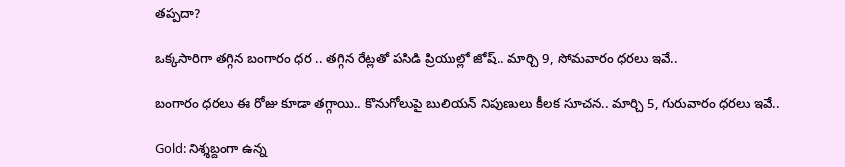తప్పదా?

ఒక్కసారిగా తగ్గిన బంగారం ధర .. తగ్గిన రేట్లతో పసిడి ప్రియుల్లో జోష్.. మార్చి 9, సోమవారం ధరలు ఇవే..

బంగారం ధరలు ఈ రోజు కూడా తగ్గాయి.. కొనుగోలుపై బులియన్ నిపుణులు కీలక సూచన.. మార్చి 5, గురువారం ధరలు ఇవే..

Gold: నిశ్శబ్దంగా ఉన్న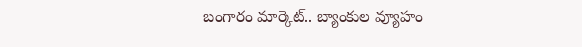బంగారం మార్కెట్.. బ్యాంకుల వ్యూహం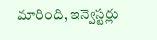మారింది, ఇన్వెస్టర్లు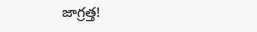జాగ్రత్త!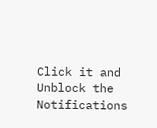Click it and Unblock the Notifications